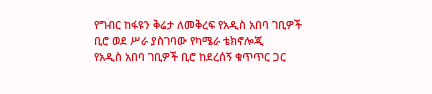የግብር ከፋዩን ቅሬታ ለመቅረፍ የአዲስ አበባ ገቢዎች ቢሮ ወደ ሥራ ያስገባው የካሜራ ቴክኖሎጂ
የአዲስ አበባ ገቢዎች ቢሮ ከደረሰኝ ቁጥጥር ጋር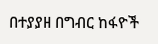በተያያዘ በግብር ከፋዮች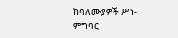ከባለሙያዎች ሥነ-ምግባር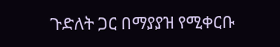ጉድለት ጋር በማያያዝ የሚቀርቡ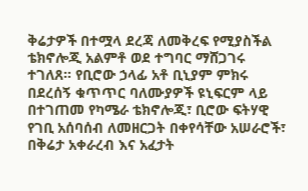ቅሬታዎች በተሟላ ደረጃ ለመቅረፍ የሚያስችል ቴክኖሎጂ አልምቶ ወደ ተግባር ማሸጋገሩ ተገለጸ። የቢሮው ኃላፊ አቶ ቢኒያም ምክሩ በደረሰኝ ቁጥጥር ባለሙያዎች ዩኒፍርም ላይ በተገጠመ የካሜራ ቴክኖሎጂ፣ ቢሮው ፍትሃዊ የገቢ አሰባሰብ ለመዘርጋት በቀየሳቸው አሠራሮች፣ በቅሬታ አቀራረብ እና አፈታት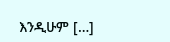እንዲሁም […]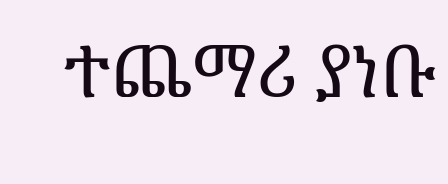ተጨማሪ ያነቡ